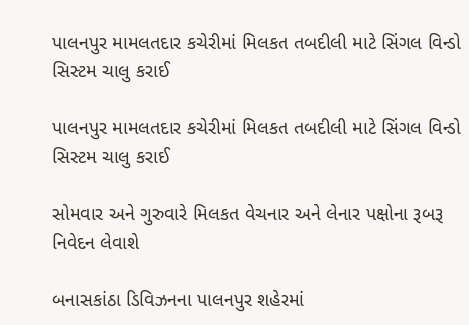પાલનપુર મામલતદાર કચેરીમાં મિલકત તબદીલી માટે સિંગલ વિન્ડો સિસ્ટમ ચાલુ કરાઈ

પાલનપુર મામલતદાર કચેરીમાં મિલકત તબદીલી માટે સિંગલ વિન્ડો સિસ્ટમ ચાલુ કરાઈ

સોમવાર અને ગુરુવારે મિલકત વેચનાર અને લેનાર પક્ષોના રૂબરૂ નિવેદન લેવાશે

બનાસકાંઠા ડિવિઝનના પાલનપુર શહેરમાં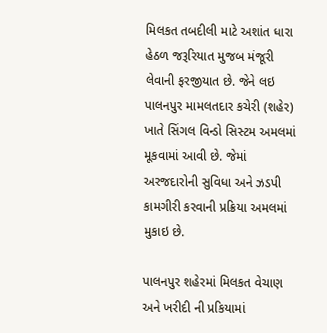મિલકત તબદીલી માટે અશાંત ધારા હેઠળ જરૂરિયાત મુજબ મંજૂરી લેવાની ફરજીયાત છે. જેને લઇ પાલનપુર મામલતદાર કચેરી (શહેર) ખાતે સિંગલ વિન્ડો સિસ્ટમ અમલમાં મૂકવામાં આવી છે. જેમાં અરજદારોની સુવિધા અને ઝડપી કામગીરી કરવાની પ્રક્રિયા અમલમાં મુકાઇ છે.

પાલનપુર શહેરમાં મિલકત વેચાણ અને ખરીદી ની પ્રકિયામાં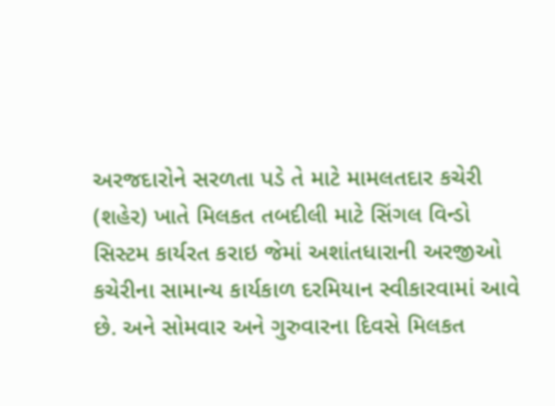અરજદારોને સરળતા પડે તે માટે મામલતદાર કચેરી (શહેર) ખાતે મિલકત તબદીલી માટે સિંગલ વિન્ડો સિસ્ટમ કાર્યરત કરાઇ જેમાં અશાંતધારાની અરજીઓ કચેરીના સામાન્ય કાર્યકાળ દરમિયાન સ્વીકારવામાં આવે છે. અને સોમવાર અને ગુરુવારના દિવસે મિલકત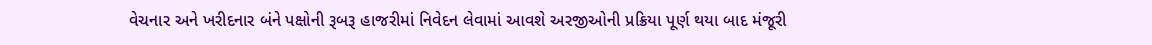વેચનાર અને ખરીદનાર બંને પક્ષોની રૂબરૂ હાજરીમાં નિવેદન લેવામાં આવશે અરજીઓની પ્રક્રિયા પૂર્ણ થયા બાદ મંજૂરી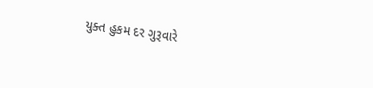યુક્ત હુકમ દર ગુરૂવારે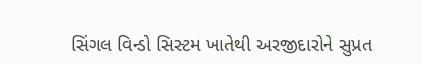સિંગલ વિન્ડો સિસ્ટમ ખાતેથી અરજીદારોને સુપ્રત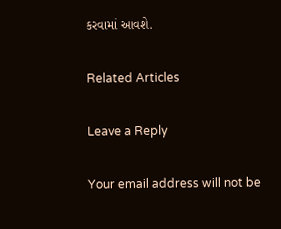કરવામાં આવશે.

Related Articles

Leave a Reply

Your email address will not be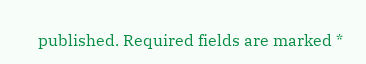published. Required fields are marked *